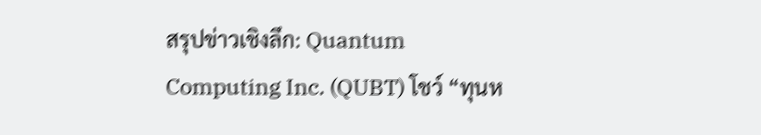สรุปข่าวเชิงลึก: Quantum Computing Inc. (QUBT) โชว์ “ทุนห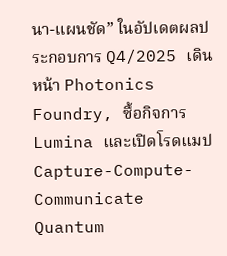นา-แผนชัด” ในอัปเดตผลประกอบการ Q4/2025 เดินหน้า Photonics Foundry, ซื้อกิจการ Lumina และเปิดโรดแมป Capture-Compute-Communicate
Quantum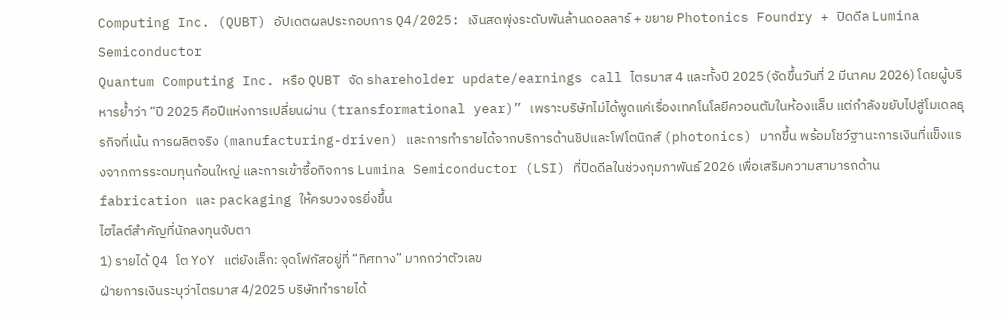Computing Inc. (QUBT) อัปเดตผลประกอบการ Q4/2025: เงินสดพุ่งระดับพันล้านดอลลาร์ + ขยาย Photonics Foundry + ปิดดีล Lumina Semiconductor
Quantum Computing Inc. หรือ QUBT จัด shareholder update/earnings call ไตรมาส 4 และทั้งปี 2025 (จัดขึ้นวันที่ 2 มีนาคม 2026) โดยผู้บริหารย้ำว่า “ปี 2025 คือปีแห่งการเปลี่ยนผ่าน (transformational year)” เพราะบริษัทไม่ได้พูดแค่เรื่องเทคโนโลยีควอนตัมในห้องแล็บ แต่กำลังขยับไปสู่โมเดลธุรกิจที่เน้น การผลิตจริง (manufacturing-driven) และการทำรายได้จากบริการด้านชิปและโฟโตนิกส์ (photonics) มากขึ้น พร้อมโชว์ฐานะการเงินที่แข็งแรงจากการระดมทุนก้อนใหญ่ และการเข้าซื้อกิจการ Lumina Semiconductor (LSI) ที่ปิดดีลในช่วงกุมภาพันธ์ 2026 เพื่อเสริมความสามารถด้าน fabrication และ packaging ให้ครบวงจรยิ่งขึ้น
ไฮไลต์สำคัญที่นักลงทุนจับตา
1) รายได้ Q4 โต YoY แต่ยังเล็ก: จุดโฟกัสอยู่ที่ “ทิศทาง” มากกว่าตัวเลข
ฝ่ายการเงินระบุว่าไตรมาส 4/2025 บริษัททำรายได้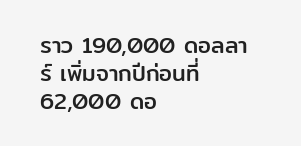ราว 190,000 ดอลลาร์ เพิ่มจากปีก่อนที่ 62,000 ดอ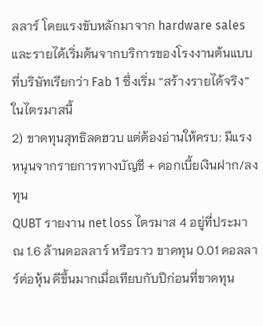ลลาร์ โดยแรงขับหลักมาจาก hardware sales และรายได้เริ่มต้นจากบริการของโรงงานต้นแบบที่บริษัทเรียกว่า Fab 1 ซึ่งเริ่ม “สร้างรายได้จริง” ในไตรมาสนี้
2) ขาดทุนสุทธิลดฮวบ แต่ต้องอ่านให้ครบ: มีแรงหนุนจากรายการทางบัญชี + ดอกเบี้ยเงินฝาก/ลงทุน
QUBT รายงาน net loss ไตรมาส 4 อยู่ที่ประมาณ 1.6 ล้านดอลลาร์ หรือราว ขาดทุน 0.01 ดอลลาร์ต่อหุ้น ดีขึ้นมากเมื่อเทียบกับปีก่อนที่ขาดทุน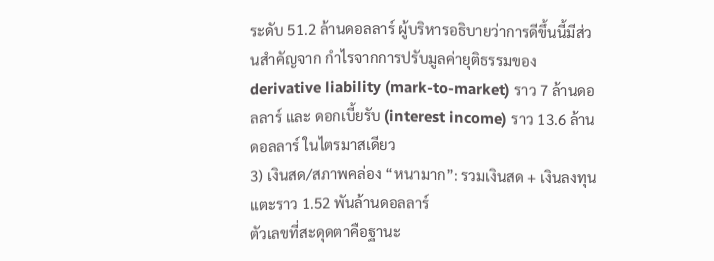ระดับ 51.2 ล้านดอลลาร์ ผู้บริหารอธิบายว่าการดีขึ้นนี้มีส่วนสำคัญจาก กำไรจากการปรับมูลค่ายุติธรรมของ derivative liability (mark-to-market) ราว 7 ล้านดอลลาร์ และ ดอกเบี้ยรับ (interest income) ราว 13.6 ล้านดอลลาร์ ในไตรมาสเดียว
3) เงินสด/สภาพคล่อง “หนามาก”: รวมเงินสด + เงินลงทุนแตะราว 1.52 พันล้านดอลลาร์
ตัวเลขที่สะดุดตาคือฐานะ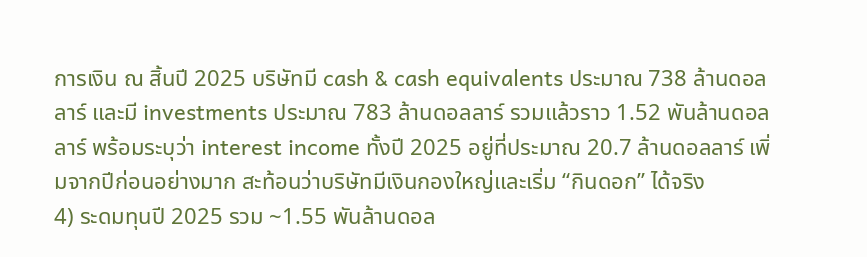การเงิน ณ สิ้นปี 2025 บริษัทมี cash & cash equivalents ประมาณ 738 ล้านดอลลาร์ และมี investments ประมาณ 783 ล้านดอลลาร์ รวมแล้วราว 1.52 พันล้านดอลลาร์ พร้อมระบุว่า interest income ทั้งปี 2025 อยู่ที่ประมาณ 20.7 ล้านดอลลาร์ เพิ่มจากปีก่อนอย่างมาก สะท้อนว่าบริษัทมีเงินกองใหญ่และเริ่ม “กินดอก” ได้จริง
4) ระดมทุนปี 2025 รวม ~1.55 พันล้านดอล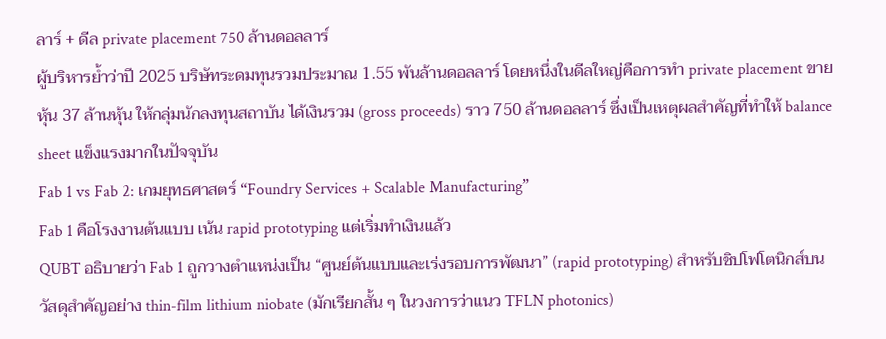ลาร์ + ดีล private placement 750 ล้านดอลลาร์
ผู้บริหารย้ำว่าปี 2025 บริษัทระดมทุนรวมประมาณ 1.55 พันล้านดอลลาร์ โดยหนึ่งในดีลใหญ่คือการทำ private placement ขายหุ้น 37 ล้านหุ้น ให้กลุ่มนักลงทุนสถาบัน ได้เงินรวม (gross proceeds) ราว 750 ล้านดอลลาร์ ซึ่งเป็นเหตุผลสำคัญที่ทำให้ balance sheet แข็งแรงมากในปัจจุบัน
Fab 1 vs Fab 2: เกมยุทธศาสตร์ “Foundry Services + Scalable Manufacturing”
Fab 1 คือโรงงานต้นแบบ เน้น rapid prototyping แต่เริ่มทำเงินแล้ว
QUBT อธิบายว่า Fab 1 ถูกวางตำแหน่งเป็น “ศูนย์ต้นแบบและเร่งรอบการพัฒนา” (rapid prototyping) สำหรับชิปโฟโตนิกส์บนวัสดุสำคัญอย่าง thin-film lithium niobate (มักเรียกสั้น ๆ ในวงการว่าแนว TFLN photonics)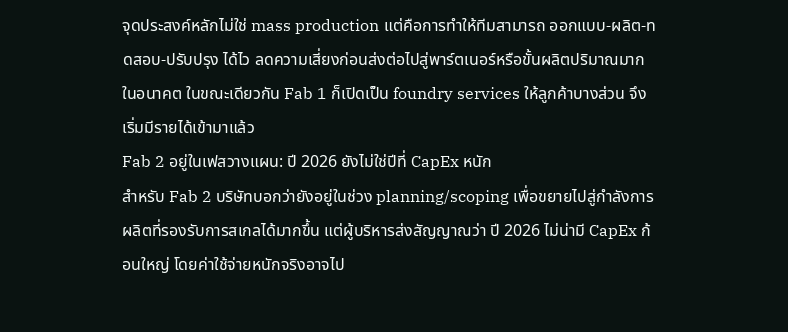จุดประสงค์หลักไม่ใช่ mass production แต่คือการทำให้ทีมสามารถ ออกแบบ-ผลิต-ทดสอบ-ปรับปรุง ได้ไว ลดความเสี่ยงก่อนส่งต่อไปสู่พาร์ตเนอร์หรือขั้นผลิตปริมาณมากในอนาคต ในขณะเดียวกัน Fab 1 ก็เปิดเป็น foundry services ให้ลูกค้าบางส่วน จึงเริ่มมีรายได้เข้ามาแล้ว
Fab 2 อยู่ในเฟสวางแผน: ปี 2026 ยังไม่ใช่ปีที่ CapEx หนัก
สำหรับ Fab 2 บริษัทบอกว่ายังอยู่ในช่วง planning/scoping เพื่อขยายไปสู่กำลังการผลิตที่รองรับการสเกลได้มากขึ้น แต่ผู้บริหารส่งสัญญาณว่า ปี 2026 ไม่น่ามี CapEx ก้อนใหญ่ โดยค่าใช้จ่ายหนักจริงอาจไป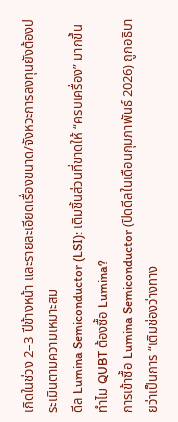เกิดในช่วง 2–3 ปีข้างหน้า และรายละเอียดเรื่องขนาด/จังหวะการลงทุนยังต้องประเมินตามความเหมาะสม
ดีล Lumina Semiconductor (LSI): เติมชิ้นส่วนที่ขาดให้ “ครบเครื่อง” มากขึ้น
ทำไม QUBT ต้องซื้อ Lumina?
การเข้าซื้อ Lumina Semiconductor (ปิดดีลในเดือนกุมภาพันธ์ 2026) ถูกอธิบายว่าเป็นการ “เติมช่องว่างทาง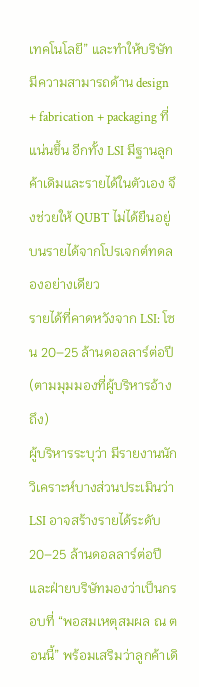เทคโนโลยี” และทำให้บริษัทมีความสามารถด้าน design + fabrication + packaging ที่แน่นขึ้น อีกทั้ง LSI มีฐานลูกค้าเดิมและรายได้ในตัวเอง จึงช่วยให้ QUBT ไม่ได้ยืนอยู่บนรายได้จากโปรเจกต์ทดลองอย่างเดียว
รายได้ที่คาดหวังจาก LSI: โซน 20–25 ล้านดอลลาร์ต่อปี (ตามมุมมองที่ผู้บริหารอ้างถึง)
ผู้บริหารระบุว่า มีรายงานนักวิเคราะห์บางส่วนประเมินว่า LSI อาจสร้างรายได้ระดับ 20–25 ล้านดอลลาร์ต่อปี และฝ่ายบริษัทมองว่าเป็นกรอบที่ “พอสมเหตุสมผล ณ ตอนนี้” พร้อมเสริมว่าลูกค้าเดิ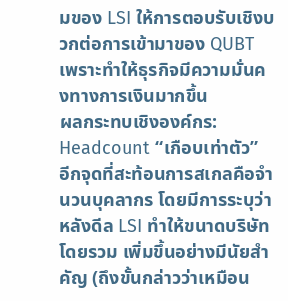มของ LSI ให้การตอบรับเชิงบวกต่อการเข้ามาของ QUBT เพราะทำให้ธุรกิจมีความมั่นคงทางการเงินมากขึ้น
ผลกระทบเชิงองค์กร: Headcount “เกือบเท่าตัว”
อีกจุดที่สะท้อนการสเกลคือจำนวนบุคลากร โดยมีการระบุว่าหลังดีล LSI ทำให้ขนาดบริษัทโดยรวม เพิ่มขึ้นอย่างมีนัยสำคัญ (ถึงขั้นกล่าวว่าเหมือน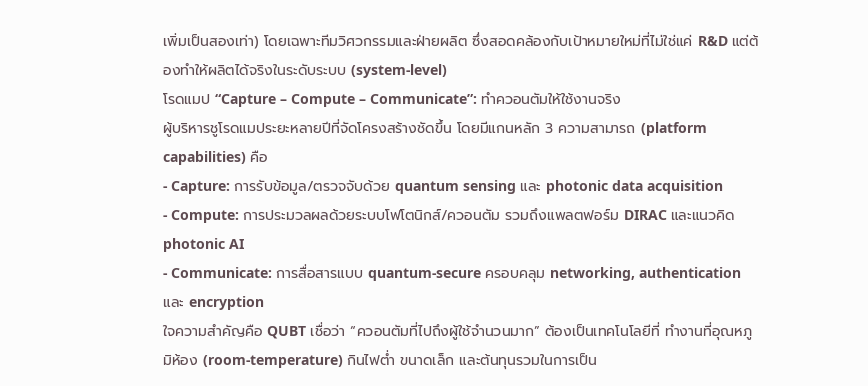เพิ่มเป็นสองเท่า) โดยเฉพาะทีมวิศวกรรมและฝ่ายผลิต ซึ่งสอดคล้องกับเป้าหมายใหม่ที่ไม่ใช่แค่ R&D แต่ต้องทำให้ผลิตได้จริงในระดับระบบ (system-level)
โรดแมป “Capture – Compute – Communicate”: ทำควอนตัมให้ใช้งานจริง
ผู้บริหารชูโรดแมประยะหลายปีที่จัดโครงสร้างชัดขึ้น โดยมีแกนหลัก 3 ความสามารถ (platform capabilities) คือ
- Capture: การรับข้อมูล/ตรวจจับด้วย quantum sensing และ photonic data acquisition
- Compute: การประมวลผลด้วยระบบโฟโตนิกส์/ควอนตัม รวมถึงแพลตฟอร์ม DIRAC และแนวคิด photonic AI
- Communicate: การสื่อสารแบบ quantum-secure ครอบคลุม networking, authentication และ encryption
ใจความสำคัญคือ QUBT เชื่อว่า “ควอนตัมที่ไปถึงผู้ใช้จำนวนมาก” ต้องเป็นเทคโนโลยีที่ ทำงานที่อุณหภูมิห้อง (room-temperature) กินไฟต่ำ ขนาดเล็ก และต้นทุนรวมในการเป็น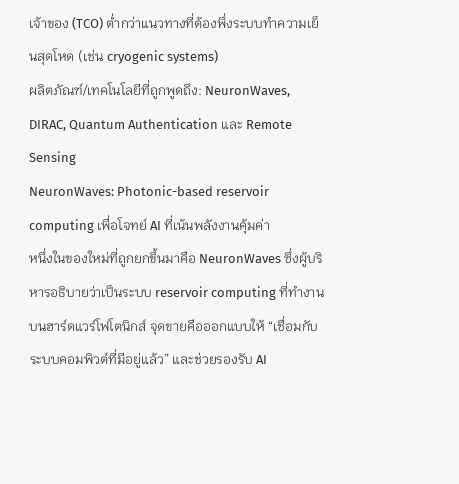เจ้าของ (TCO) ต่ำกว่าแนวทางที่ต้องพึ่งระบบทำความเย็นสุดโหด (เช่น cryogenic systems)
ผลิตภัณฑ์/เทคโนโลยีที่ถูกพูดถึง: NeuronWaves, DIRAC, Quantum Authentication และ Remote Sensing
NeuronWaves: Photonic-based reservoir computing เพื่อโจทย์ AI ที่เน้นพลังงานคุ้มค่า
หนึ่งในของใหม่ที่ถูกยกขึ้นมาคือ NeuronWaves ซึ่งผู้บริหารอธิบายว่าเป็นระบบ reservoir computing ที่ทำงานบนฮาร์ดแวร์โฟโตนิกส์ จุดขายคือออกแบบให้ “เชื่อมกับระบบคอมพิวต์ที่มีอยู่แล้ว” และช่วยรองรับ AI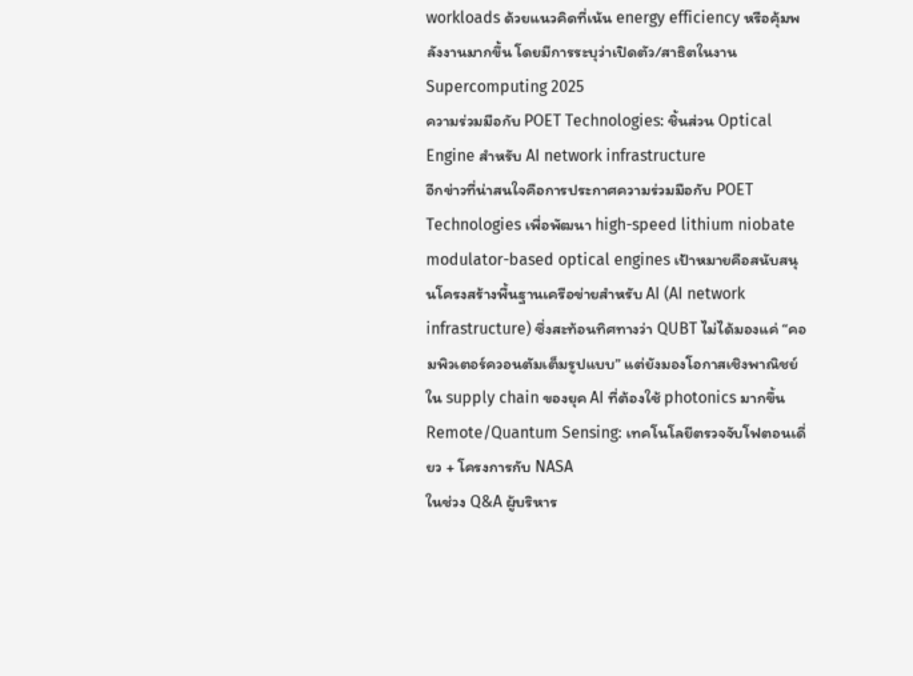workloads ด้วยแนวคิดที่เน้น energy efficiency หรือคุ้มพลังงานมากขึ้น โดยมีการระบุว่าเปิดตัว/สาธิตในงาน Supercomputing 2025
ความร่วมมือกับ POET Technologies: ชิ้นส่วน Optical Engine สำหรับ AI network infrastructure
อีกข่าวที่น่าสนใจคือการประกาศความร่วมมือกับ POET Technologies เพื่อพัฒนา high-speed lithium niobate modulator-based optical engines เป้าหมายคือสนับสนุนโครงสร้างพื้นฐานเครือข่ายสำหรับ AI (AI network infrastructure) ซึ่งสะท้อนทิศทางว่า QUBT ไม่ได้มองแค่ “คอมพิวเตอร์ควอนตัมเต็มรูปแบบ” แต่ยังมองโอกาสเชิงพาณิชย์ใน supply chain ของยุค AI ที่ต้องใช้ photonics มากขึ้น
Remote/Quantum Sensing: เทคโนโลยีตรวจจับโฟตอนเดี่ยว + โครงการกับ NASA
ในช่วง Q&A ผู้บริหาร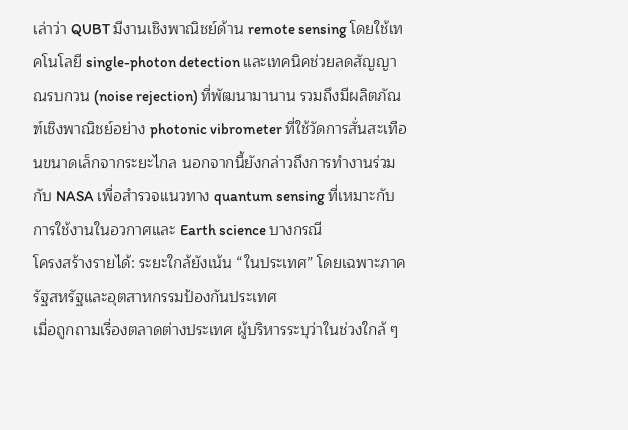เล่าว่า QUBT มีงานเชิงพาณิชย์ด้าน remote sensing โดยใช้เทคโนโลยี single-photon detection และเทคนิคช่วยลดสัญญาณรบกวน (noise rejection) ที่พัฒนามานาน รวมถึงมีผลิตภัณฑ์เชิงพาณิชย์อย่าง photonic vibrometer ที่ใช้วัดการสั่นสะเทือนขนาดเล็กจากระยะไกล นอกจากนี้ยังกล่าวถึงการทำงานร่วมกับ NASA เพื่อสำรวจแนวทาง quantum sensing ที่เหมาะกับการใช้งานในอวกาศและ Earth science บางกรณี
โครงสร้างรายได้: ระยะใกล้ยังเน้น “ในประเทศ” โดยเฉพาะภาครัฐสหรัฐและอุตสาหกรรมป้องกันประเทศ
เมื่อถูกถามเรื่องตลาดต่างประเทศ ผู้บริหารระบุว่าในช่วงใกล้ ๆ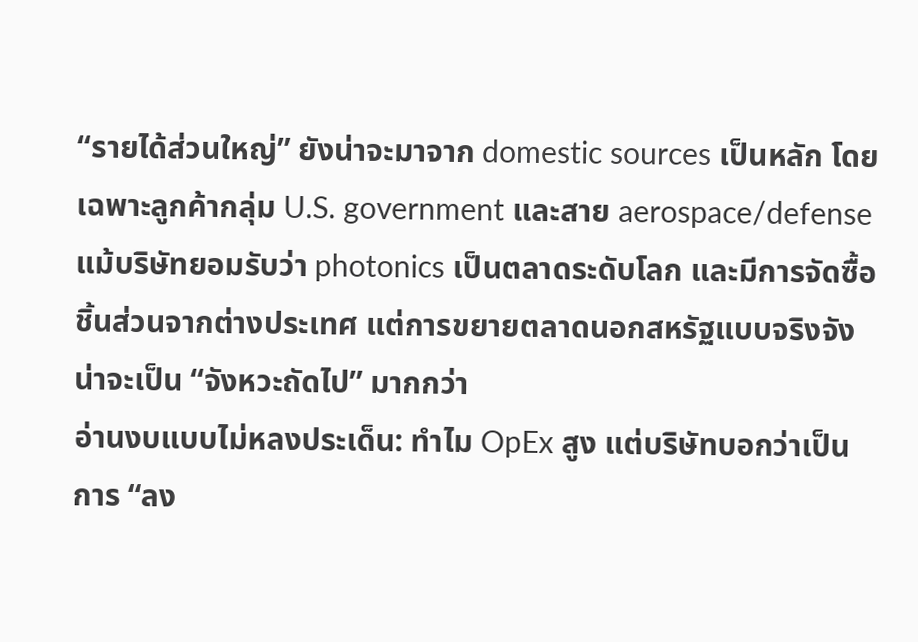“รายได้ส่วนใหญ่” ยังน่าจะมาจาก domestic sources เป็นหลัก โดยเฉพาะลูกค้ากลุ่ม U.S. government และสาย aerospace/defense แม้บริษัทยอมรับว่า photonics เป็นตลาดระดับโลก และมีการจัดซื้อชิ้นส่วนจากต่างประเทศ แต่การขยายตลาดนอกสหรัฐแบบจริงจังน่าจะเป็น “จังหวะถัดไป” มากกว่า
อ่านงบแบบไม่หลงประเด็น: ทำไม OpEx สูง แต่บริษัทบอกว่าเป็นการ “ลง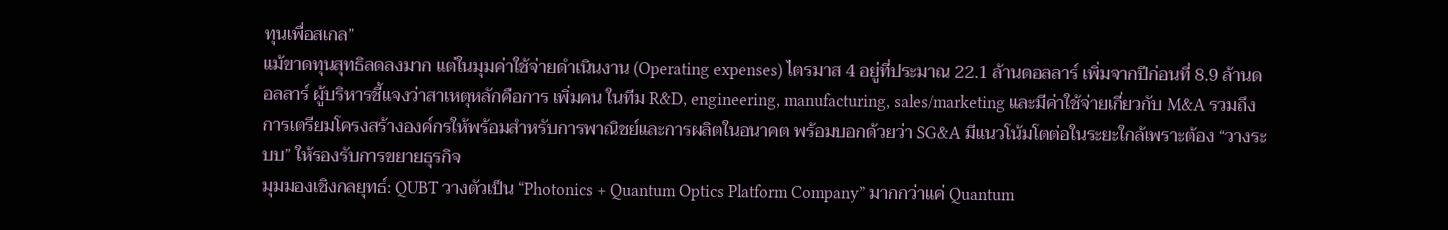ทุนเพื่อสเกล”
แม้ขาดทุนสุทธิลดลงมาก แต่ในมุมค่าใช้จ่ายดำเนินงาน (Operating expenses) ไตรมาส 4 อยู่ที่ประมาณ 22.1 ล้านดอลลาร์ เพิ่มจากปีก่อนที่ 8.9 ล้านดอลลาร์ ผู้บริหารชี้แจงว่าสาเหตุหลักคือการ เพิ่มคน ในทีม R&D, engineering, manufacturing, sales/marketing และมีค่าใช้จ่ายเกี่ยวกับ M&A รวมถึงการเตรียมโครงสร้างองค์กรให้พร้อมสำหรับการพาณิชย์และการผลิตในอนาคต พร้อมบอกด้วยว่า SG&A มีแนวโน้มโตต่อในระยะใกล้เพราะต้อง “วางระบบ” ให้รองรับการขยายธุรกิจ
มุมมองเชิงกลยุทธ์: QUBT วางตัวเป็น “Photonics + Quantum Optics Platform Company” มากกว่าแค่ Quantum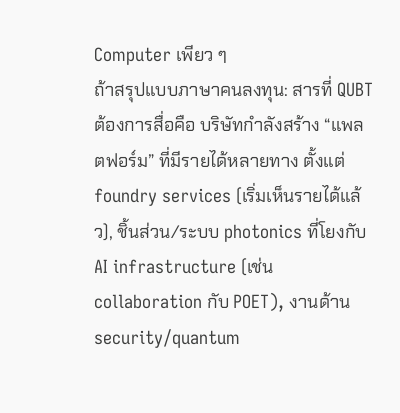Computer เพียว ๆ
ถ้าสรุปแบบภาษาคนลงทุน: สารที่ QUBT ต้องการสื่อคือ บริษัทกำลังสร้าง “แพลตฟอร์ม” ที่มีรายได้หลายทาง ตั้งแต่ foundry services (เริ่มเห็นรายได้แล้ว), ชิ้นส่วน/ระบบ photonics ที่โยงกับ AI infrastructure (เช่น collaboration กับ POET), งานด้าน security/quantum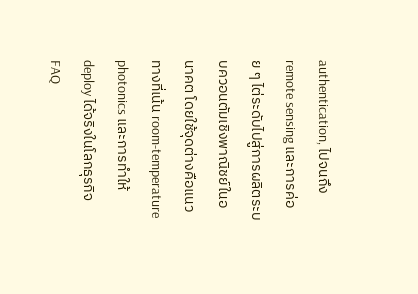authentication, ไปจนถึง remote sensing และการค่อย ๆ ไต่ระดับไปสู่การผลิตระบบควอนตัมเชิงพาณิชย์ในอนาคต โดยใช้จุดต่างคือแนวทางที่เน้น room-temperature photonics และการทำให้ deploy ได้จริงในโลกธุรกิจ
FAQ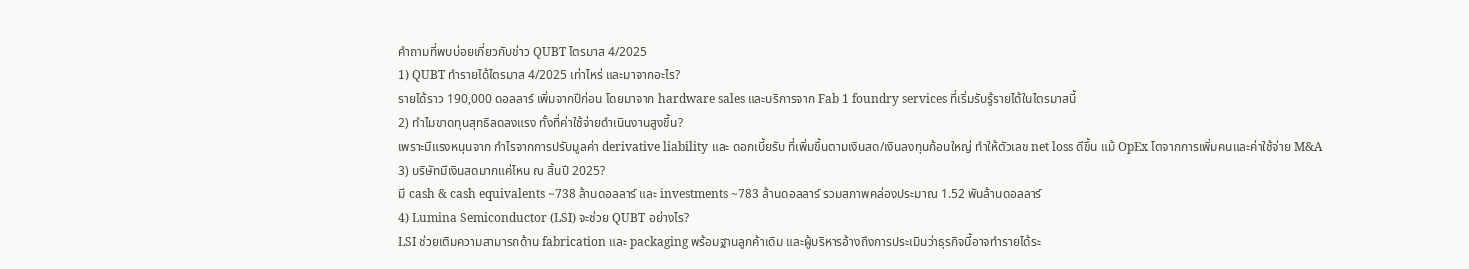คำถามที่พบบ่อยเกี่ยวกับข่าว QUBT ไตรมาส 4/2025
1) QUBT ทำรายได้ไตรมาส 4/2025 เท่าไหร่ และมาจากอะไร?
รายได้ราว 190,000 ดอลลาร์ เพิ่มจากปีก่อน โดยมาจาก hardware sales และบริการจาก Fab 1 foundry services ที่เริ่มรับรู้รายได้ในไตรมาสนี้
2) ทำไมขาดทุนสุทธิลดลงแรง ทั้งที่ค่าใช้จ่ายดำเนินงานสูงขึ้น?
เพราะมีแรงหนุนจาก กำไรจากการปรับมูลค่า derivative liability และ ดอกเบี้ยรับ ที่เพิ่มขึ้นตามเงินสด/เงินลงทุนก้อนใหญ่ ทำให้ตัวเลข net loss ดีขึ้น แม้ OpEx โตจากการเพิ่มคนและค่าใช้จ่าย M&A
3) บริษัทมีเงินสดมากแค่ไหน ณ สิ้นปี 2025?
มี cash & cash equivalents ~738 ล้านดอลลาร์ และ investments ~783 ล้านดอลลาร์ รวมสภาพคล่องประมาณ 1.52 พันล้านดอลลาร์
4) Lumina Semiconductor (LSI) จะช่วย QUBT อย่างไร?
LSI ช่วยเติมความสามารถด้าน fabrication และ packaging พร้อมฐานลูกค้าเดิม และผู้บริหารอ้างถึงการประเมินว่าธุรกิจนี้อาจทำรายได้ระ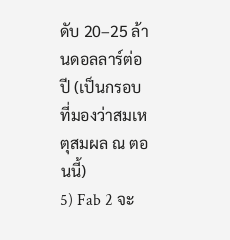ดับ 20–25 ล้านดอลลาร์ต่อปี (เป็นกรอบที่มองว่าสมเหตุสมผล ณ ตอนนี้)
5) Fab 2 จะ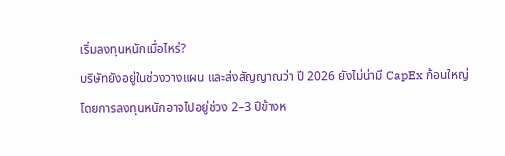เริ่มลงทุนหนักเมื่อไหร่?
บริษัทยังอยู่ในช่วงวางแผน และส่งสัญญาณว่า ปี 2026 ยังไม่น่ามี CapEx ก้อนใหญ่ โดยการลงทุนหนักอาจไปอยู่ช่วง 2–3 ปีข้างห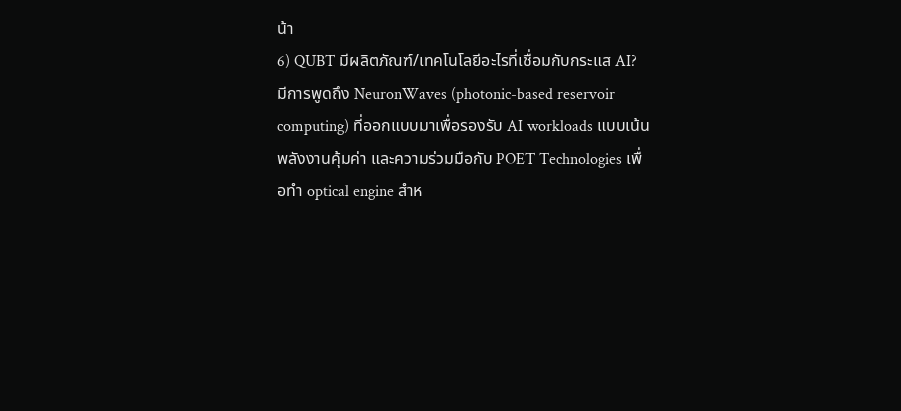น้า
6) QUBT มีผลิตภัณฑ์/เทคโนโลยีอะไรที่เชื่อมกับกระแส AI?
มีการพูดถึง NeuronWaves (photonic-based reservoir computing) ที่ออกแบบมาเพื่อรองรับ AI workloads แบบเน้นพลังงานคุ้มค่า และความร่วมมือกับ POET Technologies เพื่อทำ optical engine สำห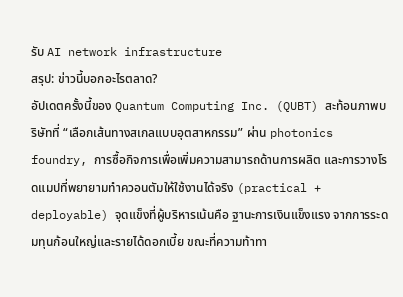รับ AI network infrastructure
สรุป: ข่าวนี้บอกอะไรตลาด?
อัปเดตครั้งนี้ของ Quantum Computing Inc. (QUBT) สะท้อนภาพบริษัทที่ “เลือกเส้นทางสเกลแบบอุตสาหกรรม” ผ่าน photonics foundry, การซื้อกิจการเพื่อเพิ่มความสามารถด้านการผลิต และการวางโรดแมปที่พยายามทำควอนตัมให้ใช้งานได้จริง (practical + deployable) จุดแข็งที่ผู้บริหารเน้นคือ ฐานะการเงินแข็งแรง จากการระดมทุนก้อนใหญ่และรายได้ดอกเบี้ย ขณะที่ความท้าทา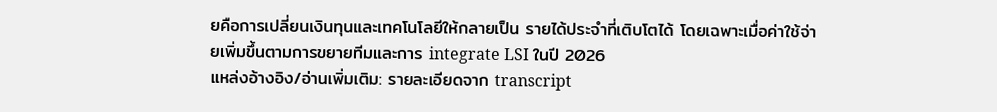ยคือการเปลี่ยนเงินทุนและเทคโนโลยีให้กลายเป็น รายได้ประจำที่เติบโตได้ โดยเฉพาะเมื่อค่าใช้จ่ายเพิ่มขึ้นตามการขยายทีมและการ integrate LSI ในปี 2026
แหล่งอ้างอิง/อ่านเพิ่มเติม: รายละเอียดจาก transcript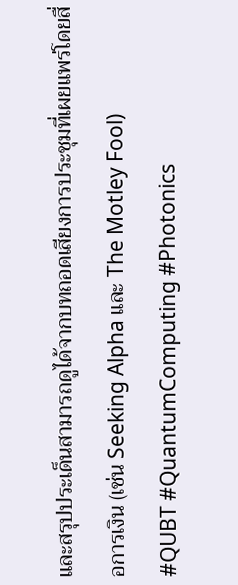และสรุปประเด็นสามารถดูได้จากบทถอดเสียงการประชุมที่เผยแพร่โดยสื่อการเงิน (เช่น Seeking Alpha และ The Motley Fool)
#QUBT #QuantumComputing #Photonics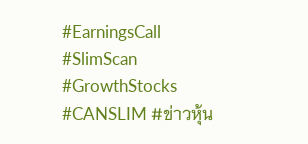#EarningsCall #SlimScan #GrowthStocks #CANSLIM #ข่าวหุ้น